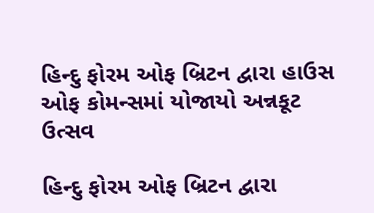હિન્દુ ફોરમ ઓફ બ્રિટન દ્વારા હાઉસ ઓફ કોમન્સમાં યોજાયો અન્નકૂટ ઉત્સવ

હિન્દુ ફોરમ ઓફ બ્રિટન દ્વારા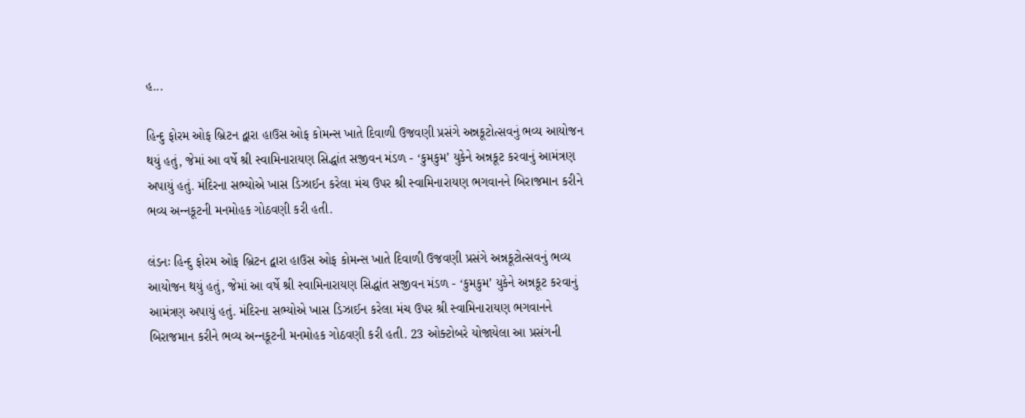હ...

હિન્દુ ફોરમ ઓફ બ્રિટન દ્વારા હાઉસ ઓફ કોમન્સ ખાતે દિવાળી ઉજવણી પ્રસંગે અન્નકૂટોત્સવનું ભવ્ય આયોજન થયું હતું, જેમાં આ વર્ષે શ્રી સ્વામિનારાયણ સિદ્ધાંત સજીવન મંડળ - ‘કુમકુમ’ યુકેને અન્નકૂટ કરવાનું આમંત્રણ અપાયું હતું. મંદિરના સભ્યોએ ખાસ ડિઝાઈન કરેલા મંચ ઉપર શ્રી સ્વામિનારાયણ ભગવાનને બિરાજમાન કરીને ભવ્ય અન્‍નકૂટની મનમોહક ગોઠવણી કરી હતી.

લંડનઃ હિન્દુ ફોરમ ઓફ બ્રિટન દ્વારા હાઉસ ઓફ કોમન્સ ખાતે દિવાળી ઉજવણી પ્રસંગે અન્નકૂટોત્સવનું ભવ્ય આયોજન થયું હતું, જેમાં આ વર્ષે શ્રી સ્વામિનારાયણ સિદ્ધાંત સજીવન મંડળ - ‘કુમકુમ’ યુકેને અન્નકૂટ કરવાનું આમંત્રણ અપાયું હતું. મંદિરના સભ્યોએ ખાસ ડિઝાઈન કરેલા મંચ ઉપર શ્રી સ્વામિનારાયણ ભગવાનને બિરાજમાન કરીને ભવ્ય અન્‍નકૂટની મનમોહક ગોઠવણી કરી હતી. 23 ઓક્ટોબરે યોજાયેલા આ પ્રસંગની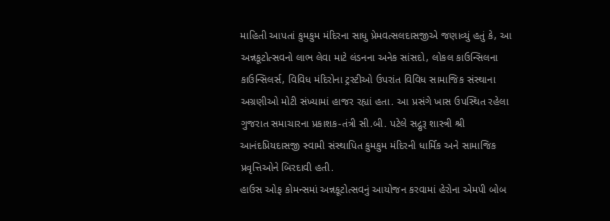માહિતી આપતાં કુમકુમ મંદિરના સાધુ પ્રેમવત્સલદાસજીએ જણાવ્યું હતું કે, આ અન્નકૂટોત્સવનો લાભ લેવા માટે લંડનના અનેક સાંસદો, લોકલ કાઉન્સિલના કાઉન્સિલર્સ, વિવિધ મંદિરોના ટ્રસ્ટીઓ ઉપરાંત વિવિધ સામાજિક સંસ્થાના અગ્રણીઓ મોટી સંખ્યામાં હાજર રહ્યાં હતા. આ પ્રસંગે ખાસ ઉપસ્થિત રહેલા ગુજરાત સમાચારના પ્રકાશક-તંત્રી સી.બી. પટેલે સદ્ગુરૂ શાસ્ત્રી શ્રી આનંદપ્રિયદાસજી સ્વામી સંસ્થાપિત કુમકુમ મંદિરની ધાર્મિક અને સામાજિક પ્રવૃત્તિઓને બિરદાવી હતી.
હાઉસ ઓફ કોમન્સમાં અન્નકૂટોત્સવનું આયોજન કરવામાં હેરોના એમપી બોબ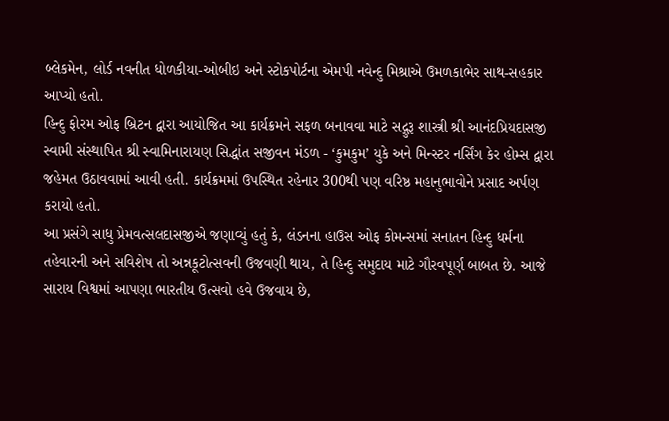બ્લેકમેન, લોર્ડ નવનીત ધોળકીયા-ઓબીઇ અને સ્ટોકપોર્ટના એમપી નવેન્દુ મિશ્રાએ ઉમળકાભેર સાથ-સહકાર આપ્યો હતો.
હિન્દુ ફોરમ ઓફ બ્રિટન દ્વારા આયોજિત આ કાર્યક્રમને સફળ બનાવવા માટે સદ્ગુરૂ શાસ્ત્રી શ્રી આનંદપ્રિયદાસજી સ્વામી સંસ્થાપિત શ્રી સ્વામિનારાયણ સિદ્ધાંત સજીવન મંડળ - ‘કુમકુમ’ યુકે અને મિન્સ્ટર નર્સિંગ કેર હોમ્સ દ્વારા જહેમત ઉઠાવવામાં આવી હતી. કાર્યક્રમમાં ઉપસ્થિત રહેનાર 300થી પણ વરિષ્ઠ મહાનુભાવોને પ્રસાદ અર્પણ કરાયો હતો.
આ પ્રસંગે સાધુ પ્રેમવત્સલદાસજીએ જણાવ્યું હતું કે, લંડનના હાઉસ ઓફ કોમન્સમાં સનાતન હિન્દુ ધર્મના તહેવારની અને સવિશેષ તો અન્નકૂટોત્સવની ઉજવણી થાય, તે હિન્દુ સમુદાય માટે ગૌરવપૂર્ણ બાબત છે. આજે સારાય વિશ્વમાં આપણા ભારતીય ઉત્સવો હવે ઉજવાય છે,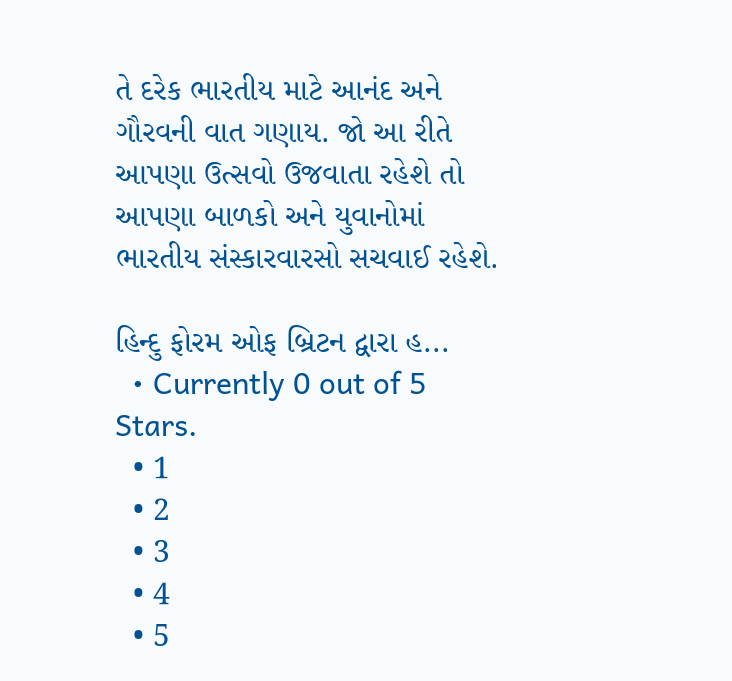તે દરેક ભારતીય માટે આનંદ અને ગૌરવની વાત ગણાય. જો આ રીતે આપણા ઉત્સવો ઉજવાતા રહેશે તો આપણા બાળકો અને યુવાનોમાં ભારતીય સંસ્કારવારસો સચવાઈ રહેશે.

હિન્દુ ફોરમ ઓફ બ્રિટન દ્વારા હ...
  • Currently 0 out of 5 Stars.
  • 1
  • 2
  • 3
  • 4
  • 5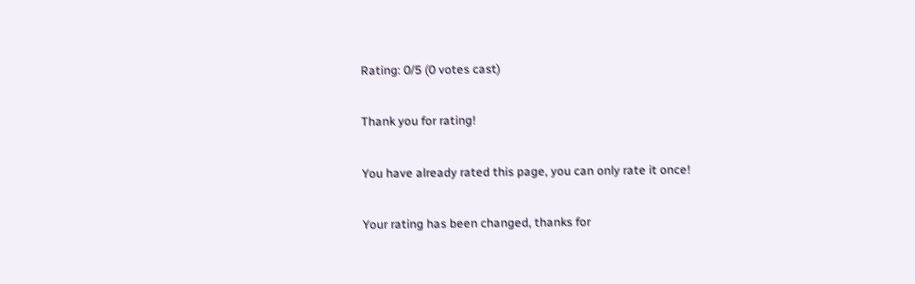Rating: 0/5 (0 votes cast)

Thank you for rating!

You have already rated this page, you can only rate it once!

Your rating has been changed, thanks for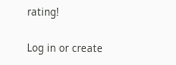rating!

Log in or create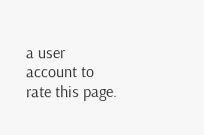a user account to rate this page.